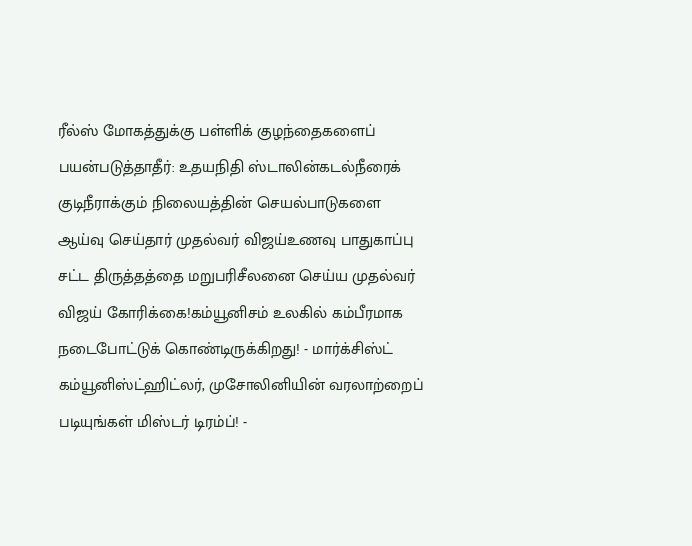ரீல்ஸ் மோகத்துக்கு பள்ளிக் குழந்தைகளைப் பயன்படுத்தாதீர்: உதயநிதி ஸ்டாலின்கடல்நீரைக் குடிநீராக்கும் நிலையத்தின் செயல்பாடுகளை ஆய்வு செய்தார் முதல்வர் விஜய்உணவு பாதுகாப்பு சட்ட திருத்தத்தை மறுபரிசீலனை செய்ய முதல்வர் விஜய் கோரிக்கை!கம்யூனிசம் உலகில் கம்பீரமாக நடைபோட்டுக் கொண்டிருக்கிறது! - மார்க்சிஸ்ட் கம்யூனிஸ்ட்ஹிட்லர், முசோலினியின் வரலாற்றைப் படியுங்கள் மிஸ்டர் டிரம்ப்! -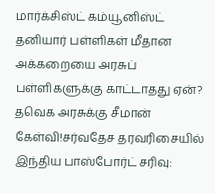மார்க்சிஸ்ட் கம்யூனிஸ்ட் தனியார் பள்ளிகள் மீதான அக்கறையை அரசுப் பள்ளிகளுக்கு காட்டாதது ஏன்? தவெக அரசுக்கு சீமான் கேள்வி!சர்வதேச தரவரிசையில் இந்திய பாஸ்போர்ட் சரிவு: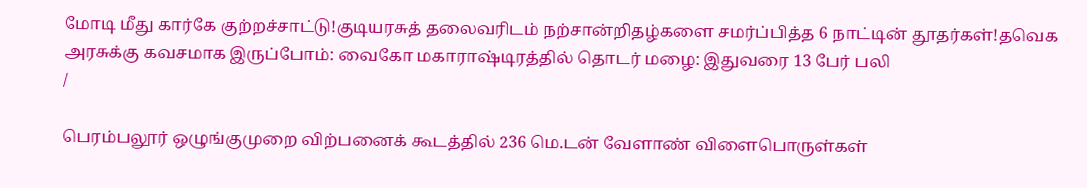மோடி மீது கார்கே குற்றச்சாட்டு!குடியரசுத் தலைவரிடம் நற்சான்றிதழ்களை சமர்ப்பித்த 6 நாட்டின் தூதர்கள்!தவெக அரசுக்கு கவசமாக இருப்போம்: வைகோ மகாராஷ்டிரத்தில் தொடர் மழை: இதுவரை 13 பேர் பலி
/

பெரம்பலூர் ஒழுங்குமுறை விற்பனைக் கூடத்தில் 236 மெ.டன் வேளாண் விளைபொருள்கள்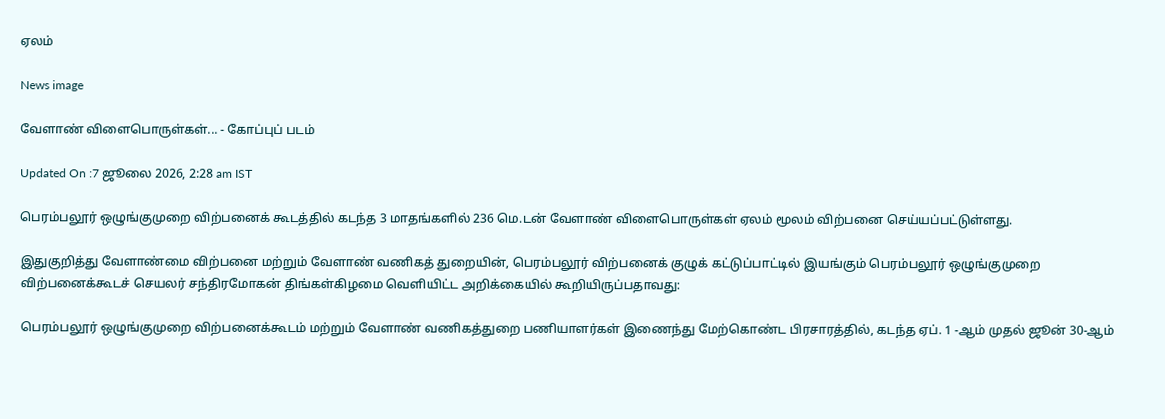ஏலம்

News image

வேளாண் விளைபொருள்கள்... - கோப்புப் படம்

Updated On :7 ஜூலை 2026, 2:28 am IST

பெரம்பலூர் ஒழுங்குமுறை விற்பனைக் கூடத்தில் கடந்த 3 மாதங்களில் 236 மெ.டன் வேளாண் விளைபொருள்கள் ஏலம் மூலம் விற்பனை செய்யப்பட்டுள்ளது.

இதுகுறித்து வேளாண்மை விற்பனை மற்றும் வேளாண் வணிகத் துறையின், பெரம்பலூர் விற்பனைக் குழுக் கட்டுப்பாட்டில் இயங்கும் பெரம்பலூர் ஒழுங்குமுறை விற்பனைக்கூடச் செயலர் சந்திரமோகன் திங்கள்கிழமை வெளியிட்ட அறிக்கையில் கூறியிருப்பதாவது:

பெரம்பலூர் ஒழுங்குமுறை விற்பனைக்கூடம் மற்றும் வேளாண் வணிகத்துறை பணியாளர்கள் இணைந்து மேற்கொண்ட பிரசாரத்தில், கடந்த ஏப். 1 -ஆம் முதல் ஜூன் 30-ஆம்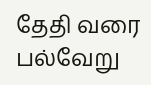தேதி வரை பல்வேறு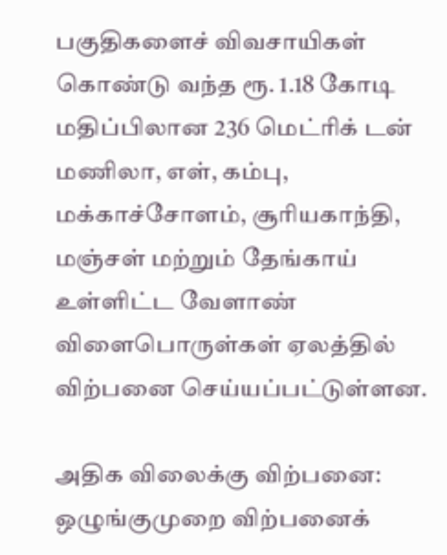பகுதிகளைச் விவசாயிகள் கொண்டு வந்த ரூ. 1.18 கோடி மதிப்பிலான 236 மெட்ரிக் டன் மணிலா, எள், கம்பு, மக்காச்சோளம், சூரியகாந்தி, மஞ்சள் மற்றும் தேங்காய் உள்ளிட்ட வேளாண் விளைபொருள்கள் ஏலத்தில் விற்பனை செய்யப்பட்டுள்ளன.

அதிக விலைக்கு விற்பனை: ஒழுங்குமுறை விற்பனைக்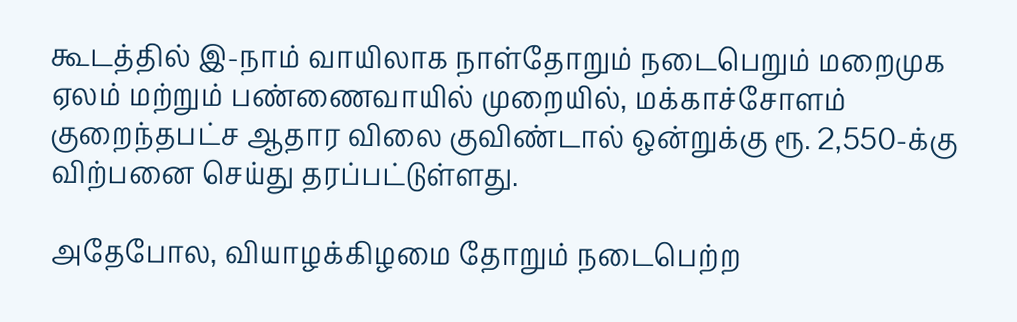கூடத்தில் இ-நாம் வாயிலாக நாள்தோறும் நடைபெறும் மறைமுக ஏலம் மற்றும் பண்ணைவாயில் முறையில், மக்காச்சோளம் குறைந்தபட்ச ஆதார விலை குவிண்டால் ஒன்றுக்கு ரூ. 2,550-க்கு விற்பனை செய்து தரப்பட்டுள்ளது.

அதேபோல, வியாழக்கிழமை தோறும் நடைபெற்ற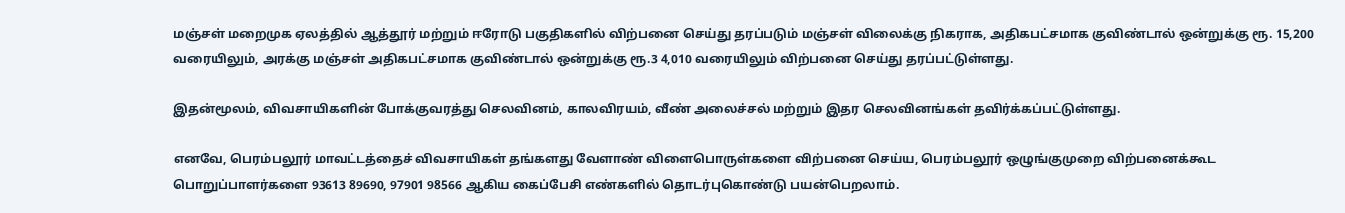மஞ்சள் மறைமுக ஏலத்தில் ஆத்தூர் மற்றும் ஈரோடு பகுதிகளில் விற்பனை செய்து தரப்படும் மஞ்சள் விலைக்கு நிகராக, அதிகபட்சமாக குவிண்டால் ஒன்றுக்கு ரூ. 15,200 வரையிலும், அரக்கு மஞ்சள் அதிகபட்சமாக குவிண்டால் ஒன்றுக்கு ரூ.3 4,010 வரையிலும் விற்பனை செய்து தரப்பட்டுள்ளது.

இதன்மூலம், விவசாயிகளின் போக்குவரத்து செலவினம், காலவிரயம், வீண் அலைச்சல் மற்றும் இதர செலவினங்கள் தவிர்க்கப்பட்டுள்ளது.

எனவே, பெரம்பலூர் மாவட்டத்தைச் விவசாயிகள் தங்களது வேளாண் விளைபொருள்களை விற்பனை செய்ய, பெரம்பலூர் ஒழுங்குமுறை விற்பனைக்கூட பொறுப்பாளர்களை 93613 89690, 97901 98566 ஆகிய கைப்பேசி எண்களில் தொடர்புகொண்டு பயன்பெறலாம்.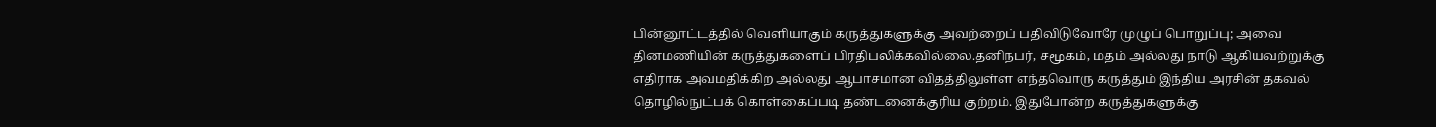பின்னூட்டத்தில் வெளியாகும் கருத்துகளுக்கு அவற்றைப் பதிவிடுவோரே முழுப் பொறுப்பு; அவை தினமணியின் கருத்துகளைப் பிரதிபலிக்கவில்லை.தனிநபர், சமூகம், மதம் அல்லது நாடு ஆகியவற்றுக்கு எதிராக அவமதிக்கிற அல்லது ஆபாசமான விதத்திலுள்ள எந்தவொரு கருத்தும் இந்திய அரசின் தகவல் தொழில்நுட்பக் கொள்கைப்படி தண்டனைக்குரிய குற்றம். இதுபோன்ற கருத்துகளுக்கு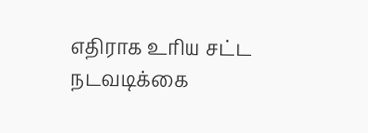எதிராக உரிய சட்ட நடவடிக்கை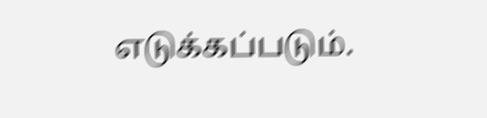எடுக்கப்படும்.